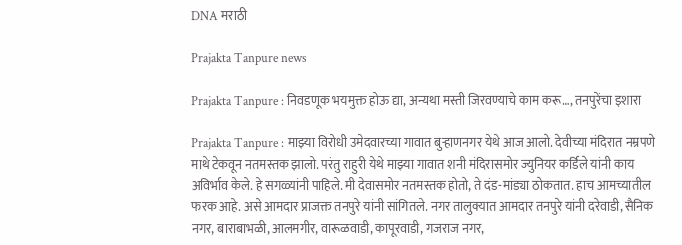DNA मराठी

Prajakta Tanpure news

Prajakta Tanpure : निवडणूक भयमुक्त होऊ द्या, अन्यथा मस्ती जिरवण्याचे काम करू…, तनपुरेंचा इशारा

Prajakta Tanpure : माझ्या विरोधी उमेदवारच्या गावात बुर्‍हाणनगर येथे आज आलो. देवीच्या मंदिरात नम्रपणे माथे टेकवून नतमस्तक झालो. परंतु राहुरी येथे माझ्या गावात शनी मंदिरासमोर ज्युनियर कर्डिले यांनी काय अविर्भाव केले. हे सगळ्यांनी पाहिले. मी देवासमोर नतमस्तक होतो, ते दंड-मांड्या ठोकतात. हाच आमच्यातील फरक आहे. असे आमदार प्राजक्त तनपुरे यांनी सांगितले. नगर तालुक्यात आमदार तनपुरे यांनी दरेवाडी, सैनिक नगर, बाराबाभळी, आलमगीर, वारूळवाडी, कापूरवाडी, गजराज नगर,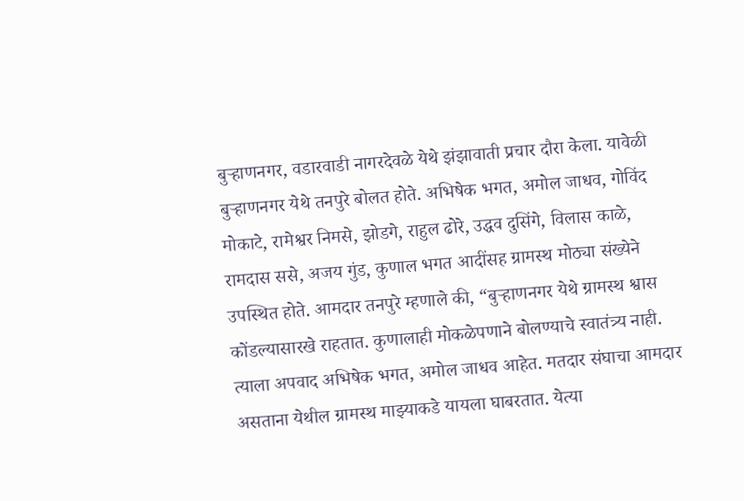बुऱ्हाणनगर, वडारवाडी नागरदेवळे येथे झंझावाती प्रचार दौरा केला. यावेळी बुऱ्हाणनगर येथे तनपुरे बोलत होते. अभिषेक भगत, अमोल जाधव, गोविंद मोकाटे, रामेश्वर निमसे, झोडगे, राहुल ढोरे, उद्धव दुसिंगे, विलास काळे, रामदास ससे, अजय गुंड, कुणाल भगत आदींसह ग्रामस्थ मोठ्या संख्येने उपस्थित होते. आमदार तनपुरे म्हणाले की, “बुऱ्हाणनगर येथे ग्रामस्थ श्वास कोंडल्यासारखे राहतात. कुणालाही मोकळेपणाने बोलण्याचे स्वातंत्र्य नाही. त्याला अपवाद अभिषेक भगत, अमोल जाधव आहेत. मतदार संघाचा आमदार असताना येथील ग्रामस्थ माझ्याकडे यायला घाबरतात. येत्या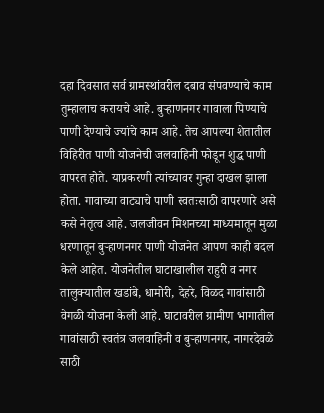दहा दिवसात सर्व ग्रामस्थांवरील दबाव संपवण्याचे काम तुम्हालाच करायचे आहे. बुर्‍हाणनगर गावाला पिण्याचे पाणी देण्याचे ज्यांचे काम आहे. तेच आपल्या शेतातील विहिरीत पाणी योजनेची जलवाहिनी फोडून शुद्ध पाणी वापरत होते. याप्रकरणी त्यांच्यावर गुन्हा दाखल झाला होता. गावाच्या वाट्याचे पाणी स्वतःसाठी वापरणारे असे कसे नेतृत्व आहे. जलजीवन मिशनच्या माध्यमातून मुळा धरणातून बुऱ्हाणनगर पाणी योजनेत आपण काही बदल केले आहेत. योजनेतील घाटाखालील राहुरी व नगर तालुक्यातील खडांबे, धामोरी, देहरे, विळद गावांसाठी वेगळी योजना केली आहे. घाटावरील ग्रामीण भागातील गावांसाठी स्वतंत्र जलवाहिनी व बुर्‍हाणनगर, नागरदेवळे साठी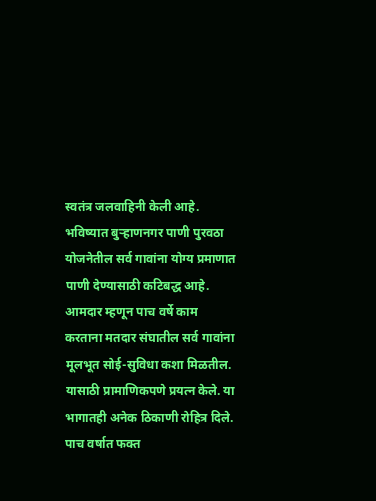स्वतंत्र जलवाहिनी केली आहे. भविष्यात बुऱ्हाणनगर पाणी पुरवठा योजनेतील सर्व गावांना योग्य प्रमाणात पाणी देण्यासाठी कटिबद्ध आहे. आमदार म्हणून पाच वर्षे काम करताना मतदार संघातील सर्व गावांना मूलभूत सोई-सुविधा कशा मिळतील. यासाठी प्रामाणिकपणे प्रयत्न केले. या भागातही अनेक ठिकाणी रोहित्र दिले. पाच वर्षात फक्त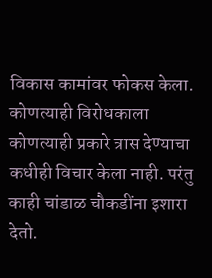विकास कामांवर फोकस केला. कोणत्याही विरोधकाला कोणत्याही प्रकारे त्रास देण्याचा कधीही विचार केला नाही. परंतु काही चांडाळ चौकडींना इशारा देतो.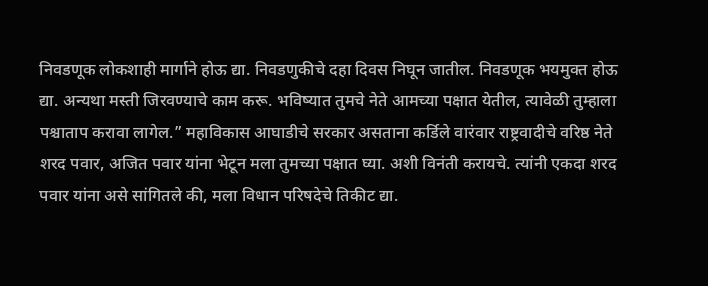निवडणूक लोकशाही मार्गाने होऊ द्या. निवडणुकीचे दहा दिवस निघून जातील. निवडणूक भयमुक्त होऊ द्या. अन्यथा मस्ती जिरवण्याचे काम करू. भविष्यात तुमचे नेते आमच्या पक्षात येतील, त्यावेळी तुम्हाला पश्चाताप करावा लागेल.” महाविकास आघाडीचे सरकार असताना कर्डिले वारंवार राष्ट्रवादीचे वरिष्ठ नेते शरद पवार, अजित पवार यांना भेटून मला तुमच्या पक्षात घ्या. अशी विनंती करायचे. त्यांनी एकदा शरद पवार यांना असे सांगितले की, मला विधान परिषदेचे तिकीट द्या.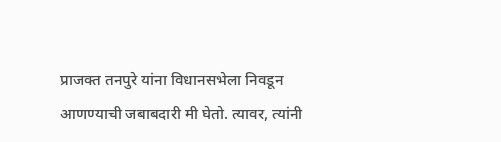प्राजक्त तनपुरे यांना विधानसभेला निवडून आणण्याची जबाबदारी मी घेतो. त्यावर, त्यांनी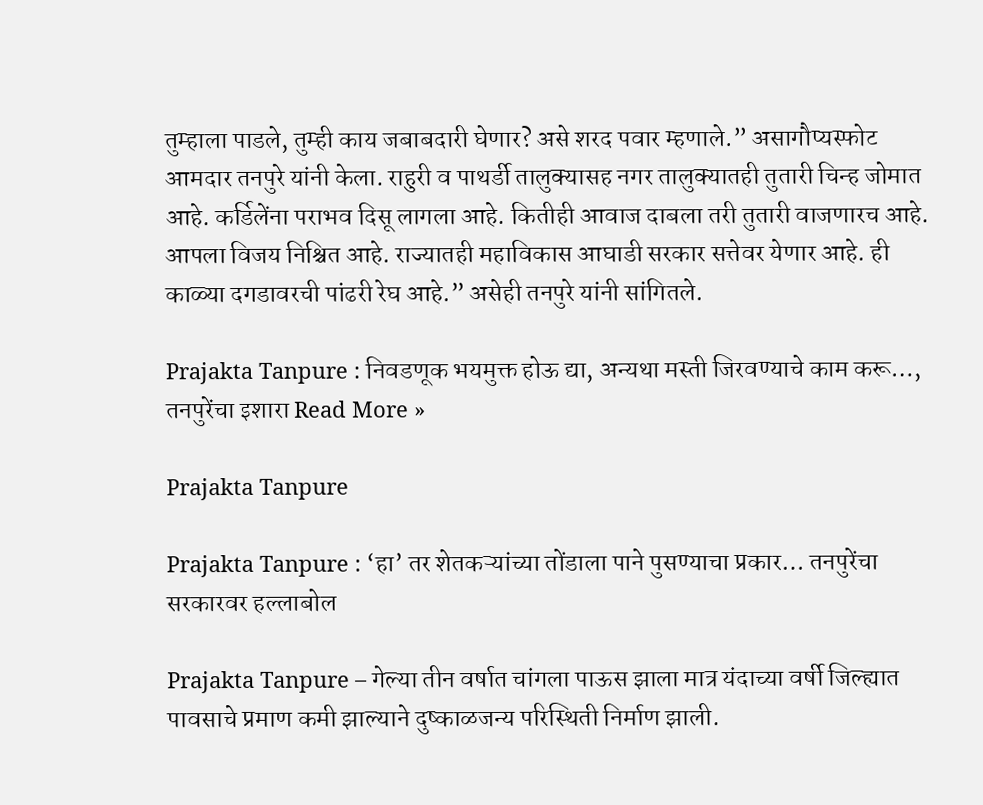तुम्हाला पाडले, तुम्ही काय जबाबदारी घेणार? असे शरद पवार म्हणाले.” असागौप्यस्फोट आमदार तनपुरे यांनी केला. राहुरी व पाथर्डी तालुक्यासह नगर तालुक्यातही तुतारी चिन्ह जोमात आहे. कर्डिलेंना पराभव दिसू लागला आहे. कितीही आवाज दाबला तरी तुतारी वाजणारच आहे. आपला विजय निश्चित आहे. राज्यातही महाविकास आघाडी सरकार सत्तेवर येणार आहे. ही काळ्या दगडावरची पांढरी रेघ आहे.” असेही तनपुरे यांनी सांगितले.

Prajakta Tanpure : निवडणूक भयमुक्त होऊ द्या, अन्यथा मस्ती जिरवण्याचे काम करू…, तनपुरेंचा इशारा Read More »

Prajakta Tanpure

Prajakta Tanpure : ‘हा’ तर शेतकऱ्यांच्या तोंडाला पाने पुसण्याचा प्रकार… तनपुरेंचा सरकारवर हल्लाबोल

Prajakta Tanpure – गेल्या तीन वर्षात चांगला पाऊस झाला मात्र यंदाच्या वर्षी जिल्ह्यात पावसाचे प्रमाण कमी झाल्याने दुष्काळजन्य परिस्थिती निर्माण झाली.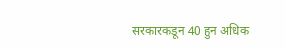सरकारकडून 40 हुन अधिक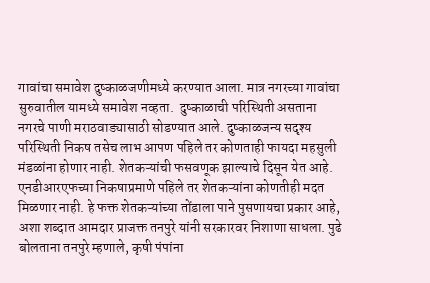गावांचा समावेश दुष्काळजणीमध्ये करण्यात आला. मात्र नगरच्या गावांचा सुरुवातील यामध्ये समावेश नव्हता.  दुष्काळाची परिस्थिती असताना नगरचे पाणी मराठवाड्यासाठी सोडण्यात आले. दुष्काळजन्य सदृश्य परिस्थिती निकष तसेच लाभ आपण पहिले तर कोणताही फायदा महसुली मंडळांना होणार नाही. शेतकऱ्यांची फसवणूक झाल्याचे दिसून येत आहे. एनडीआरएफच्या निकषाप्रमाणे पहिले तर शेतकऱ्यांना कोणतीही मदत मिळणार नाही. हे फक्त शेतकऱ्यांच्या तोंडाला पाने पुसणायचा प्रकार आहे, अशा शब्दात आमदार प्राजक्त तनपुरे यांनी सरकारवर निशाणा साधला. पुढे बोलताना तनपुरे म्हणाले, कृषी पंपांना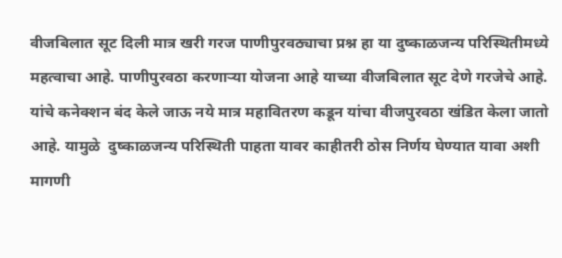वीजबिलात सूट दिली मात्र खरी गरज पाणीपुरवठ्याचा प्रश्न हा या दुष्काळजन्य परिस्थितीमध्ये महत्वाचा आहे. पाणीपुरवठा करणाऱ्या योजना आहे याच्या वीजबिलात सूट देणे गरजेचे आहे. यांचे कनेक्शन बंद केले जाऊ नये मात्र महावितरण कडून यांचा वीजपुरवठा खंडित केला जातो आहे. यामुळे  दुष्काळजन्य परिस्थिती पाहता यावर काहीतरी ठोस निर्णय घेण्यात यावा अशी मागणी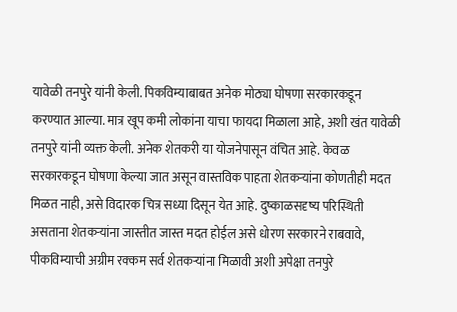यावेळी तनपुरे यांनी केली. पिकविम्याबाबत अनेक मोठ्या घोषणा सरकारकडून करण्यात आल्या. मात्र खूप कमी लोकांना याचा फायदा मिळाला आहे, अशी खंत यावेळी तनपुरे यांनी व्यक्त केली. अनेक शेतकरी या योजनेपासून वंचित आहे. केवळ सरकारकडून घोषणा केल्या जात असून वास्तविक पाहता शेतकऱ्यांना कोणतीही मदत मिळत नाही, असे विदारक चित्र सध्या दिसून येत आहे. दुष्काळसदृष्य परिस्थिती असताना शेतकऱ्यांना जास्तीत जास्त मदत होईल असे धोरण सरकारने राबवावे,  पीकविम्याची अग्रीम रक्कम सर्व शेतकऱ्यांना मिळावी अशी अपेक्षा तनपुरे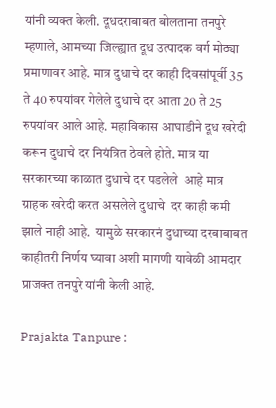यांनी व्यक्त केली. दूधदराबाबत बोलताना तनपुरे म्हणाले, आमच्या जिल्ह्यात दूध उत्पादक वर्ग मोठ्या प्रमाणावर आहे. मात्र दुधाचे दर काही दिवसांपूर्वी 35 ते 40 रुपयांवर गेलेले दुधाचे दर आता 20 ते 25 रुपयांवर आले आहे. महाविकास आघाडीने दूध खरेदी करून दुधाचे दर नियंत्रित ठेवले होते. मात्र या सरकारच्या काळात दुधाचे दर पडलेले  आहे मात्र ग्राहक खरेदी करत असलेले दुधाचे  दर काही कमी झाले नाही आहे.  यामुळे सरकारनं दुधाच्या दरबाबाबत काहीतरी निर्णय घ्यावा अशी मागणी यावेळी आमदार प्राजक्त तनपुरे यांनी केली आहे.

Prajakta Tanpure :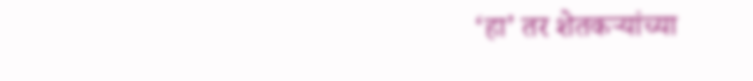‘हा’ तर शेतकऱ्यांच्या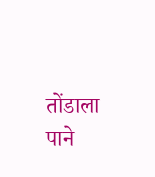तोंडाला पाने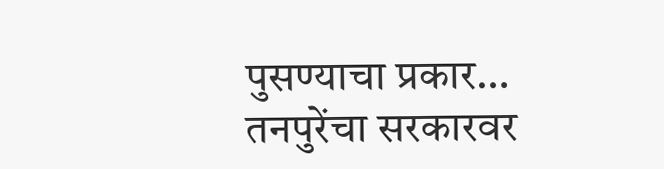पुसण्याचा प्रकार… तनपुरेंचा सरकारवर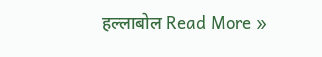हल्लाबोल Read More »